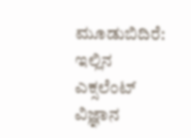ಮೂಡುಬಿದಿರೆ: ಇಲ್ಲಿನ ಎಕ್ಸಲೆಂಟ್ ವಿಜ್ಞಾನ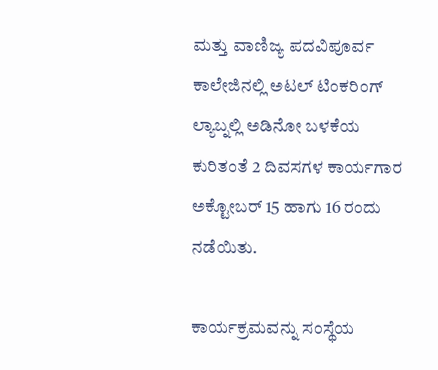ಮತ್ತು ವಾಣಿಜ್ಯ ಪದವಿಪೂರ್ವ ಕಾಲೇಜಿನಲ್ಲಿ ಅಟಲ್ ಟಿಂಕರಿಂಗ್ ಲ್ಯಾಬ್ನಲ್ಲಿ ಅಡಿನೋ ಬಳಕೆಯ ಕುರಿತಂತೆ 2 ದಿವಸಗಳ ಕಾರ್ಯಗಾರ ಅಕ್ಟೋಬರ್ 15 ಹಾಗು 16 ರಂದು ನಡೆಯಿತು.

ಕಾರ್ಯಕ್ರಮವನ್ನು ಸಂಸ್ಥೆಯ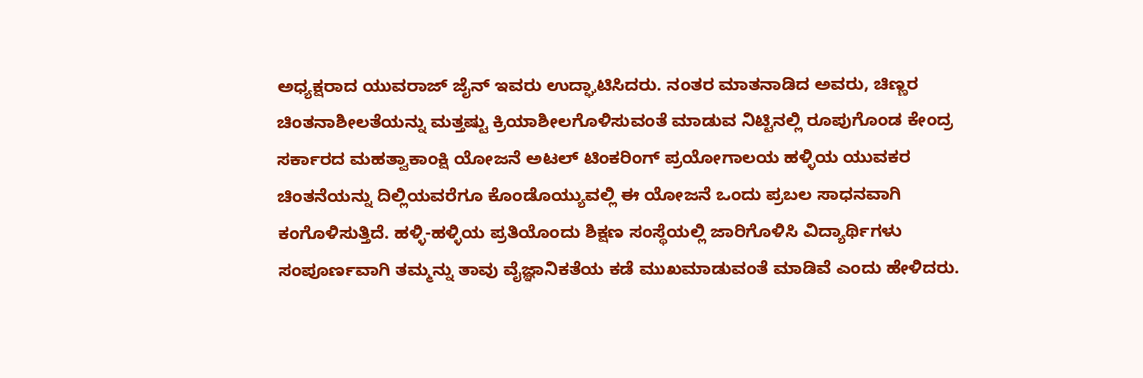ಅಧ್ಯಕ್ಷರಾದ ಯುವರಾಜ್ ಜೈನ್ ಇವರು ಉದ್ಘಾಟಿಸಿದರು. ನಂತರ ಮಾತನಾಡಿದ ಅವರು, ಚಿಣ್ಣರ ಚಿಂತನಾಶೀಲತೆಯನ್ನು ಮತ್ತಷ್ಟು ಕ್ರಿಯಾಶೀಲಗೊಳಿಸುವಂತೆ ಮಾಡುವ ನಿಟ್ಟಿನಲ್ಲಿ ರೂಪುಗೊಂಡ ಕೇಂದ್ರ ಸರ್ಕಾರದ ಮಹತ್ವಾಕಾಂಕ್ಷಿ ಯೋಜನೆ ಅಟಲ್ ಟಿಂಕರಿಂಗ್ ಪ್ರಯೋಗಾಲಯ ಹಳ್ಳಿಯ ಯುವಕರ ಚಿಂತನೆಯನ್ನು ದಿಲ್ಲಿಯವರೆಗೂ ಕೊಂಡೊಯ್ಯುವಲ್ಲಿ ಈ ಯೋಜನೆ ಒಂದು ಪ್ರಬಲ ಸಾಧನವಾಗಿ ಕಂಗೊಳಿಸುತ್ತಿದೆ. ಹಳ್ಳಿ-ಹಳ್ಳಿಯ ಪ್ರತಿಯೊಂದು ಶಿಕ್ಷಣ ಸಂಸ್ಥೆಯಲ್ಲಿ ಜಾರಿಗೊಳಿಸಿ ವಿದ್ಯಾರ್ಥಿಗಳು ಸಂಪೂರ್ಣವಾಗಿ ತಮ್ಮನ್ನು ತಾವು ವೈಜ್ಞಾನಿಕತೆಯ ಕಡೆ ಮುಖಮಾಡುವಂತೆ ಮಾಡಿವೆ ಎಂದು ಹೇಳಿದರು.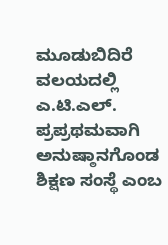ಮೂಡುಬಿದಿರೆ ವಲಯದಲ್ಲಿ ಎ.ಟಿ.ಎಲ್. ಪ್ರಪ್ರಥಮವಾಗಿ ಅನುಷ್ಠಾನಗೊಂಡ ಶಿಕ್ಷಣ ಸಂಸ್ಥೆ ಎಂಬ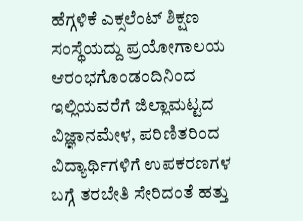ಹೆಗ್ಗಳಿಕೆ ಎಕ್ಸಲೆಂಟ್ ಶಿಕ್ಷಣ ಸಂಸ್ಥೆಯದ್ದು ಪ್ರಯೋಗಾಲಯ ಆರಂಭಗೊಂಡಂದಿನಿಂದ ಇಲ್ಲಿಯವರೆಗೆ ಜಿಲ್ಲಾಮಟ್ಟದ ವಿಜ್ಞಾನಮೇಳ, ಪರಿಣಿತರಿಂದ ವಿದ್ಯಾರ್ಥಿಗಳಿಗೆ ಉಪಕರಣಗಳ ಬಗ್ಗೆ ತರಬೇತಿ ಸೇರಿದಂತೆ ಹತ್ತು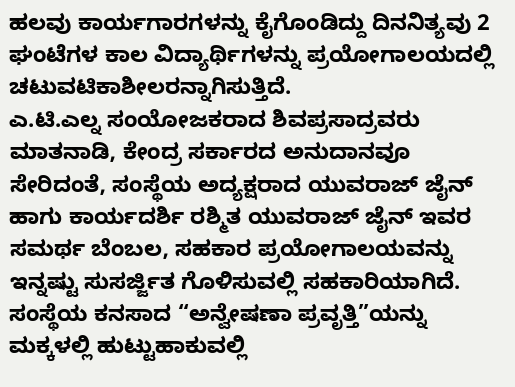ಹಲವು ಕಾರ್ಯಗಾರಗಳನ್ನು ಕೈಗೊಂಡಿದ್ದು ದಿನನಿತ್ಯವು 2 ಘಂಟೆಗಳ ಕಾಲ ವಿದ್ಯಾರ್ಥಿಗಳನ್ನು ಪ್ರಯೋಗಾಲಯದಲ್ಲಿ ಚಟುವಟಿಕಾಶೀಲರನ್ನಾಗಿಸುತ್ತಿದೆ.
ಎ.ಟಿ.ಎಲ್ನ ಸಂಯೋಜಕರಾದ ಶಿವಪ್ರಸಾದ್ರವರು ಮಾತನಾಡಿ, ಕೇಂದ್ರ ಸರ್ಕಾರದ ಅನುದಾನವೂ ಸೇರಿದಂತೆ, ಸಂಸ್ಥೆಯ ಅದ್ಯಕ್ಷರಾದ ಯುವರಾಜ್ ಜೈನ್ ಹಾಗು ಕಾರ್ಯದರ್ಶಿ ರಶ್ಮಿತ ಯುವರಾಜ್ ಜೈನ್ ಇವರ ಸಮರ್ಥ ಬೆಂಬಲ, ಸಹಕಾರ ಪ್ರಯೋಗಾಲಯವನ್ನು ಇನ್ನಷ್ಟು ಸುಸರ್ಜ್ಜಿತ ಗೊಳಿಸುವಲ್ಲಿ ಸಹಕಾರಿಯಾಗಿದೆ. ಸಂಸ್ಥೆಯ ಕನಸಾದ “ಅನ್ವೇಷಣಾ ಪ್ರವೃತ್ತಿ”ಯನ್ನು ಮಕ್ಕಳಲ್ಲಿ ಹುಟ್ಟುಹಾಕುವಲ್ಲಿ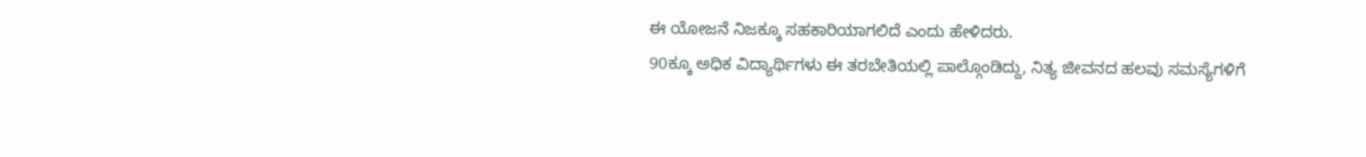ಈ ಯೋಜನೆ ನಿಜಕ್ಕೂ ಸಹಕಾರಿಯಾಗಲಿದೆ ಎಂದು ಹೇಳಿದರು.
90ಕ್ಕೂ ಅಧಿಕ ವಿದ್ಯಾರ್ಥಿಗಳು ಈ ತರಬೇತಿಯಲ್ಲಿ ಪಾಲ್ಗೊಂಡಿದ್ದು, ನಿತ್ಯ ಜೀವನದ ಹಲವು ಸಮಸ್ಯೆಗಳಿಗೆ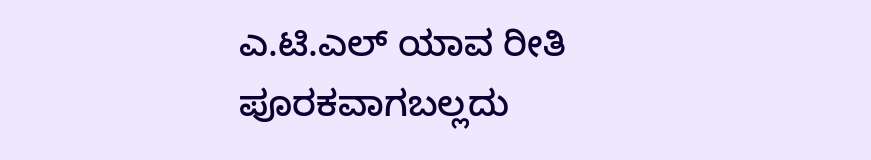ಎ.ಟಿ.ಎಲ್ ಯಾವ ರೀತಿ ಪೂರಕವಾಗಬಲ್ಲದು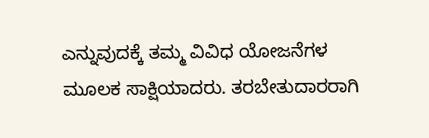ಎನ್ನುವುದಕ್ಕೆ ತಮ್ಮ ವಿವಿಧ ಯೋಜನೆಗಳ ಮೂಲಕ ಸಾಕ್ಷಿಯಾದರು. ತರಬೇತುದಾರರಾಗಿ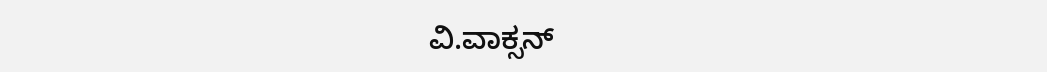ವಿ.ವಾಕ್ಸನ್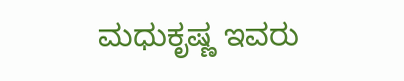ಮಧುಕೃಷ್ಣ ಇವರು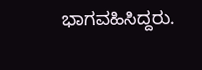ಭಾಗವಹಿಸಿದ್ದರು.